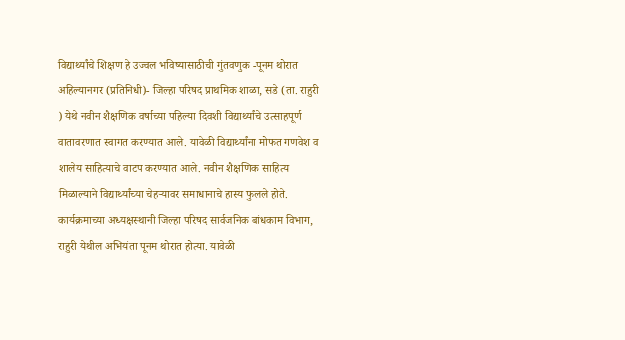विद्यार्थ्यांचे शिक्षण हे उज्वल भविष्यासाठीची गुंतवणुक -पूनम थोरात
अहिल्यानगर (प्रतिनिधी)- जिल्हा परिषद प्राथमिक शाळा, सडे (ता. राहुरी ) येथे नवीन शैक्षणिक वर्षाच्या पहिल्या दिवशी विद्यार्थ्यांचे उत्साहपूर्ण वातावरणात स्वागत करण्यात आले. यावेळी विद्यार्थ्यांना मोफत गणवेश व शालेय साहित्याचे वाटप करण्यात आले. नवीन शैक्षणिक साहित्य मिळाल्याने विद्यार्थ्यांच्या चेहऱ्यावर समाधानाचे हास्य फुलले होते.
कार्यक्रमाच्या अध्यक्षस्थानी जिल्हा परिषद सार्वजनिक बांधकाम विभाग, राहुरी येथील अभियंता पूनम थोरात होत्या. यावेळी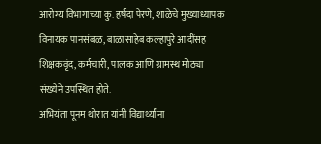आरोग्य विभागाच्या कु. हर्षदा पेरणे, शाळेचे मुख्याध्यापक विनायक पानसंबळ, बाळासाहेब कल्हापुरे आदींसह शिक्षकवृंद, कर्मचारी, पालक आणि ग्रामस्थ मोठ्या संख्येने उपस्थित होते.
अभियंता पूनम थोरात यांनी विद्यार्थ्यांना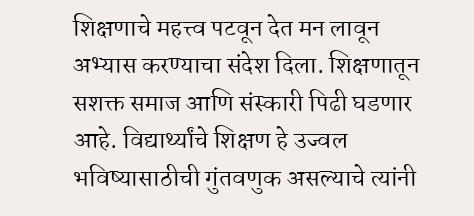शिक्षणाचे महत्त्व पटवून देत मन लावून अभ्यास करण्याचा संदेश दिला. शिक्षणातून सशक्त समाज आणि संस्कारी पिढी घडणार आहे. विद्यार्थ्यांचे शिक्षण हे उज्वल भविष्यासाठीची गुंतवणुक असल्याचे त्यांनी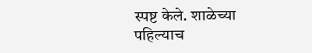स्पष्ट केले. शाळेच्या पहिल्याच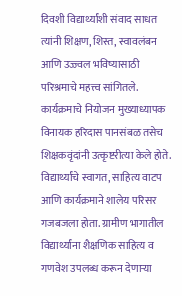दिवशी विद्यार्थ्यांशी संवाद साधत त्यांनी शिक्षण, शिस्त, स्वावलंबन आणि उज्ज्वल भविष्यासाठी परिश्रमाचे महत्त्व सांगितले. कार्यक्रमाचे नियोजन मुख्याध्यापक विनायक हरिदास पानसंबळ तसेच शिक्षकवृंदांनी उत्कृष्टरीत्या केले होते. विद्यार्थ्यांचे स्वागत, साहित्य वाटप आणि कार्यक्रमाने शालेय परिसर गजबजला होता. ग्रामीण भागातील विद्यार्थ्यांना शैक्षणिक साहित्य व गणवेश उपलब्ध करून देणाऱ्या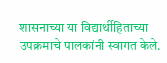शासनाच्या या विद्यार्थीहिताच्या उपक्रमाचे पालकांनी स्वागत केले.